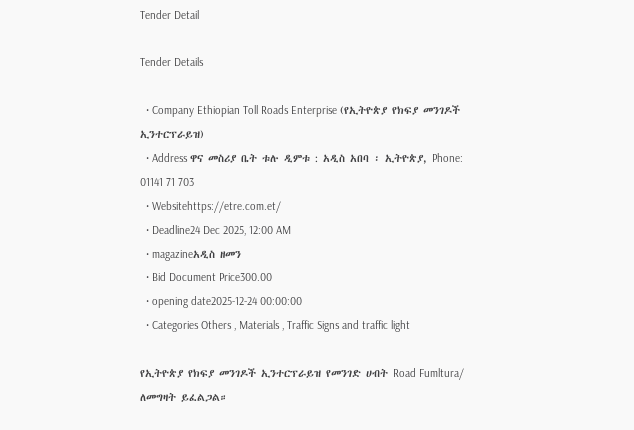Tender Detail

Tender Details

  • Company Ethiopian Toll Roads Enterprise (የኢትዮጵያ የክፍያ መንገዶች ኢንተርፕራይዝ)
  • Address ዋና መስሪያ ቤት ቱሉ ዲምቱ : አዲስ አበባ ፡ ኢትዮጵያ, Phone: 01141 71 703
  • Websitehttps://etre.com.et/
  • Deadline24 Dec 2025, 12:00 AM
  • magazineአዲስ ዘመን
  • Bid Document Price300.00
  • opening date2025-12-24 00:00:00
  • Categories Others , Materials , Traffic Signs and traffic light

የኢትዮጵያ የክፍያ መንገዶች ኢንተርፕራይዝ የመንገድ ሀብት Road Fumltura/ ለመግዛት ይፈልጋል።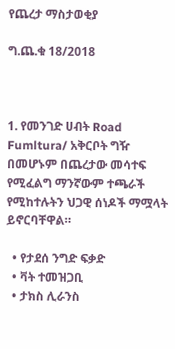የጨረታ ማስታወቂያ

ግ.ጨ.ቁ 18/2018



1. የመንገድ ሀብት Road Fumltura/ አቅርቦት ግዥ በመሆኑም በጨረታው መሳተፍ የሚፈልግ ማንኛውም ተጫራች የሚከተሉትን ህጋዊ ሰነዶች ማሟላት ይኖርባቸዋል።

  • የታደሰ ንግድ ፍቃድ
  • ቫት ተመዝጋቢ
  • ታክስ ሊራንስ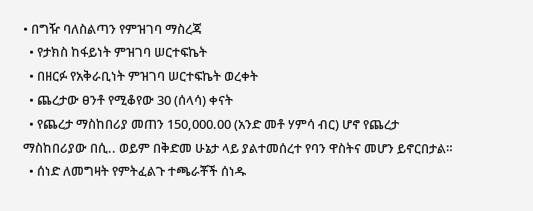• በግዥ ባለስልጣን የምዝገባ ማስረጃ
  • የታክስ ከፋይነት ምዝገባ ሠርተፍኬት
  • በዘርፉ የአቅራቢነት ምዝገባ ሠርተፍኬት ወረቀት
  • ጨረታው ፀንቶ የሚቆየው 30 (ሰላሳ) ቀናት
  • የጨረታ ማስከበሪያ መጠን 150,000.00 (አንድ መቶ ሃምሳ ብር) ሆኖ የጨረታ ማስከበሪያው በሲ.. ወይም በቅድመ ሁኔታ ላይ ያልተመሰረተ የባን ዋስትና መሆን ይኖርበታል።
  • ሰነድ ለመግዛት የምትፈልጉ ተጫራቾች ሰነዱ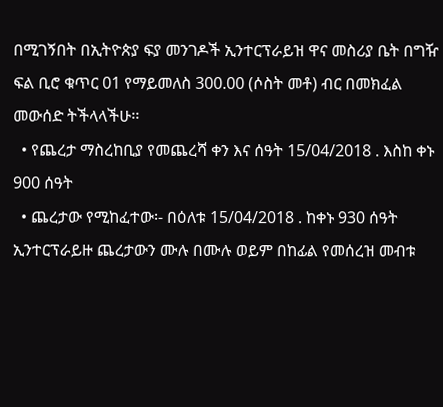በሚገኝበት በኢትዮጵያ ፍያ መንገዶች ኢንተርፕራይዝ ዋና መስሪያ ቤት በግዥ ፍል ቢሮ ቁጥር 01 የማይመለስ 300.00 (ሶስት መቶ) ብር በመክፈል መውሰድ ትችላላችሁ፡፡
  • የጨረታ ማስረከቢያ የመጨረሻ ቀን እና ሰዓት 15/04/2018 . እስከ ቀኑ 900 ሰዓት
  • ጨረታው የሚከፈተው፡- በዕለቱ 15/04/2018 . ከቀኑ 930 ሰዓት ኢንተርፕራይዙ ጨረታውን ሙሉ በሙሉ ወይም በከፊል የመሰረዝ መብቱ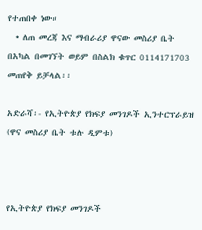የተጠበቀ ነው።
  • ለጠ መረጃ እና ማብራሪያ ዋናው መስሪያ ቤት በአካል በመገኘት ወይም በስልክ ቁጥር 0114171703 መጠየቅ ይቻላል፡፡

አድራሻ፡- የኢትዮጵያ የክፍያ መንገዶች ኢንተርፕራይዝ (ዋና መስሪያ ቤት ቱሉ ዲምቱ)



የኢትዮጵያ የክፍያ መንገዶች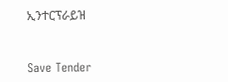ኢንተርፕራይዝ



Save Tender